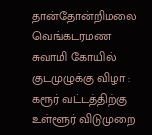தான்தோன்றிமலை வெங்கடரமண சுவாமி கோயில் குடமுழுக்கு விழா : கரூர் வட்டத்திற்கு உள்ளூர் விடுமுறை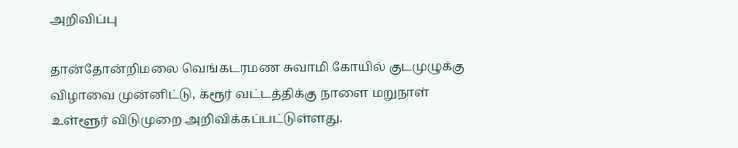அறிவிப்பு

தான்தோன்றிமலை வெங்கடரமண சுவாமி கோயில் குடமுழுக்கு விழாவை முன்னிட்டு, கரூர் வட்டத்திக்கு நாளை மறுநாள் உள்ளூர் விடுமுறை அறிவிக்கப்பட்டுள்ளது.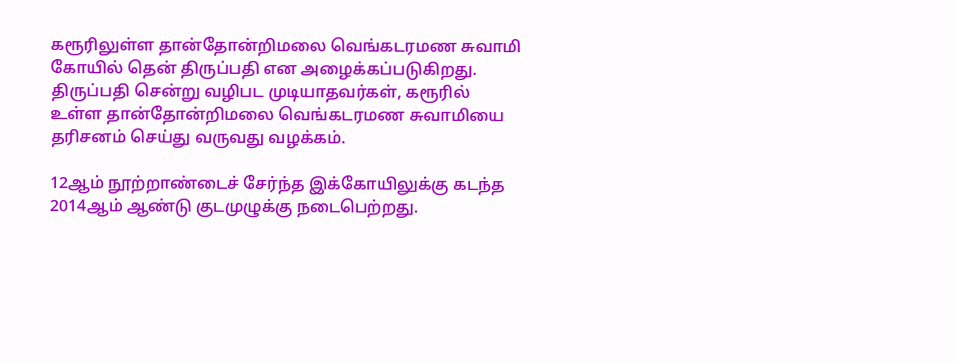கரூரிலுள்ள தான்தோன்றிமலை வெங்கடரமண சுவாமி கோயில் தென் திருப்பதி என அழைக்கப்படுகிறது. திருப்பதி சென்று வழிபட முடியாதவர்கள், கரூரில் உள்ள தான்தோன்றிமலை வெங்கடரமண சுவாமியை தரிசனம் செய்து வருவது வழக்கம்.

12ஆம் நூற்றாண்டைச் சேர்ந்த இக்கோயிலுக்கு கடந்த 2014ஆம் ஆண்டு குடமுழுக்கு நடைபெற்றது.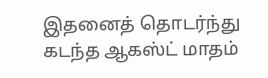இதனைத் தொடர்ந்து கடந்த ஆகஸ்ட் மாதம்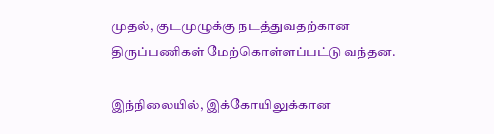முதல், குடமுழுக்கு நடத்துவதற்கான திருப்பணிகள் மேற்கொள்ளப்பட்டு வந்தன.

இந்நிலையில், இக்கோயிலுக்கான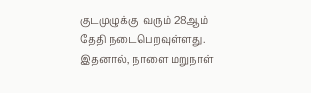குடமுழுக்கு  வரும் 28ஆம் தேதி நடைபெறவுள்ளது. இதனால், நாளை மறுநாள்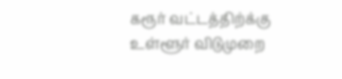கரூர் வட்டத்திற்க்கு உள்ளூர் விடுமுறை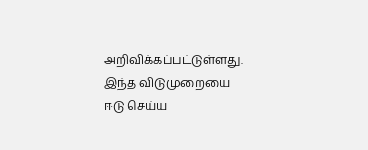அறிவிக்கப்பட்டுள்ளது. இந்த விடுமுறையை ஈடு செய்ய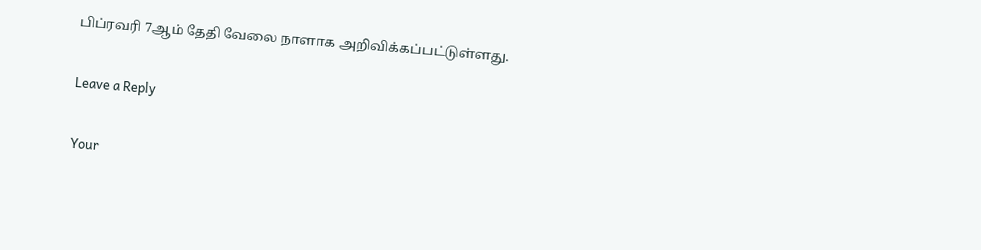பிப்ரவரி 7ஆம் தேதி வேலை நாளாக அறிவிக்கப்பட்டுள்ளது.

Leave a Reply

Your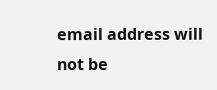email address will not be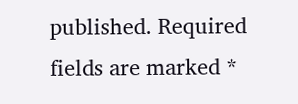published. Required fields are marked *